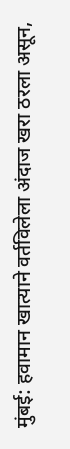मुंबई: हवामान खात्याने वर्तविलेला अंदाज खरा ठरला असून,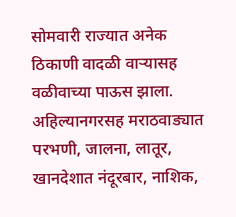सोमवारी राज्यात अनेक ठिकाणी वादळी वाऱ्यासह वळीवाच्या पाऊस झाला.
अहिल्यानगरसह मराठवाड्यात परभणी, जालना, लातूर, खानदेशात नंदूरबार, नाशिक,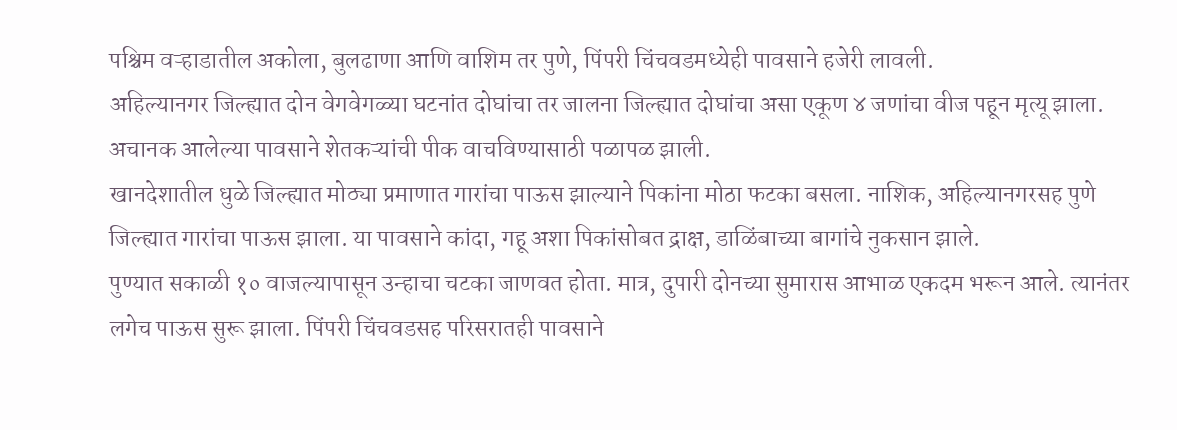पश्चिम वऱ्हाडातील अकोला, बुलढाणा आणि वाशिम तर पुणे, पिंपरी चिंचवडमध्येही पावसाने हजेरी लावली.
अहिल्यानगर जिल्ह्यात दोन वेगवेगळ्या घटनांत दोघांचा तर जालना जिल्ह्यात दोघांचा असा एकूण ४ जणांचा वीज पहून मृत्यू झाला. अचानक आलेल्या पावसाने शेतकऱ्यांची पीक वाचविण्यासाठी पळापळ झाली.
खानदेशातील धुळे जिल्ह्यात मोठ्या प्रमाणात गारांचा पाऊस झाल्याने पिकांना मोठा फटका बसला. नाशिक, अहिल्यानगरसह पुणे जिल्ह्यात गारांचा पाऊस झाला. या पावसाने कांदा, गहू अशा पिकांसोबत द्राक्ष, डाळिंबाच्या बागांचे नुकसान झाले.
पुण्यात सकाळी १० वाजल्यापासून उन्हाचा चटका जाणवत होता. मात्र, दुपारी दोनच्या सुमारास आभाळ एकदम भरून आले. त्यानंतर लगेच पाऊस सुरू झाला. पिंपरी चिंचवडसह परिसरातही पावसाने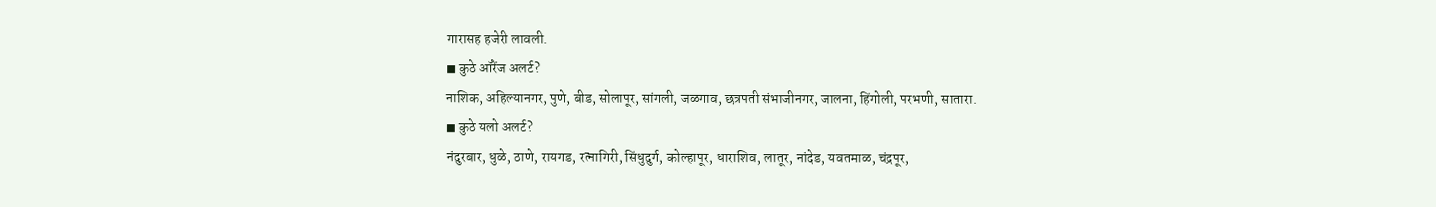गारासह हजेरी लावली.
◼ कुठे ऑरेंज अलर्ट?
नाशिक, अहिल्यानगर, पुणे, बीड, सोलापूर, सांगली, जळगाव, छत्रपती संभाजीनगर, जालना, हिंगोली, परभणी, सातारा.
◼ कुठे यलो अलर्ट?
नंदुरबार, धुळे, ठाणे, रायगड, रत्नागिरी, सिंधुदुर्ग, कोल्हापूर, धाराशिव, लातूर, नांदेड, यवतमाळ, चंद्रपूर,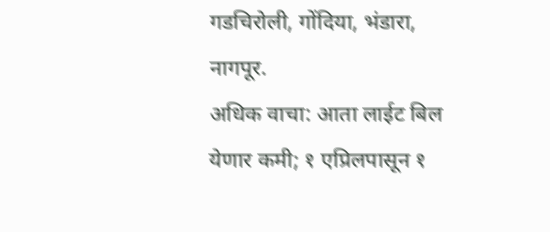गडचिरोली, गोंदिया, भंडारा, नागपूर.
अधिक वाचा: आता लाईट बिल येणार कमी; १ एप्रिलपासून १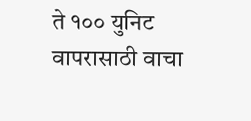ते १०० युनिट वापरासाठी वाचा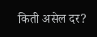किती असेल दर?